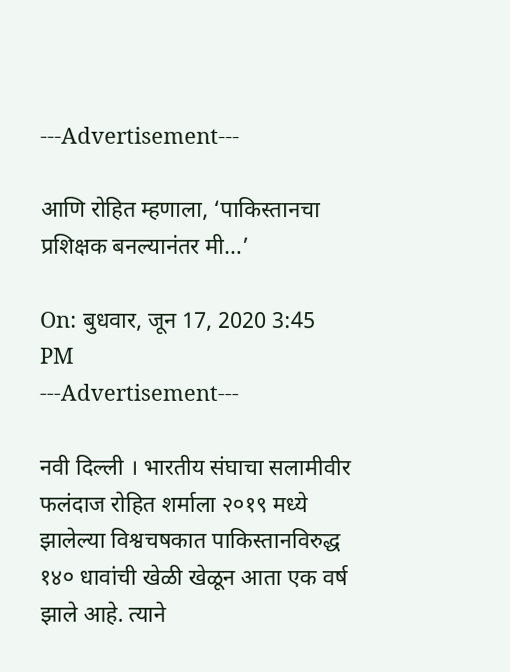---Advertisement---

आणि रोहित म्हणाला, ‘पाकिस्तानचा प्रशिक्षक बनल्यानंतर मी…’

On: बुधवार, जून 17, 2020 3:45 PM
---Advertisement---

नवी दिल्ली । भारतीय संघाचा सलामीवीर फलंदाज रोहित शर्माला २०१९ मध्ये झालेल्या विश्वचषकात पाकिस्तानविरुद्ध १४० धावांची खेळी खेळून आता एक वर्ष झाले आहे. त्याने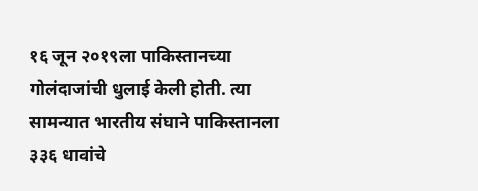१६ जून २०१९ला पाकिस्तानच्या गोलंदाजांची धुलाई केली होती. त्या सामन्यात भारतीय संघाने पाकिस्तानला ३३६ धावांचे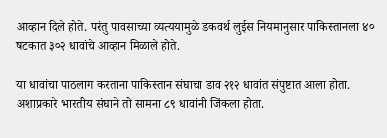आव्हान दिले होते. परंतु पावसाच्या व्यत्ययामुळे डकवर्थ लुईस नियमानुसार पाकिस्तानला ४० षटकात ३०२ धावांचे आव्हान मिळाले होते.

या धावांचा पाठलाग करताना पाकिस्तान संघाचा डाव २१२ धावांत संपुष्टात आला होता. अशाप्रकारे भारतीय संघाने तो सामना ८९ धावांनी जिंकला होता.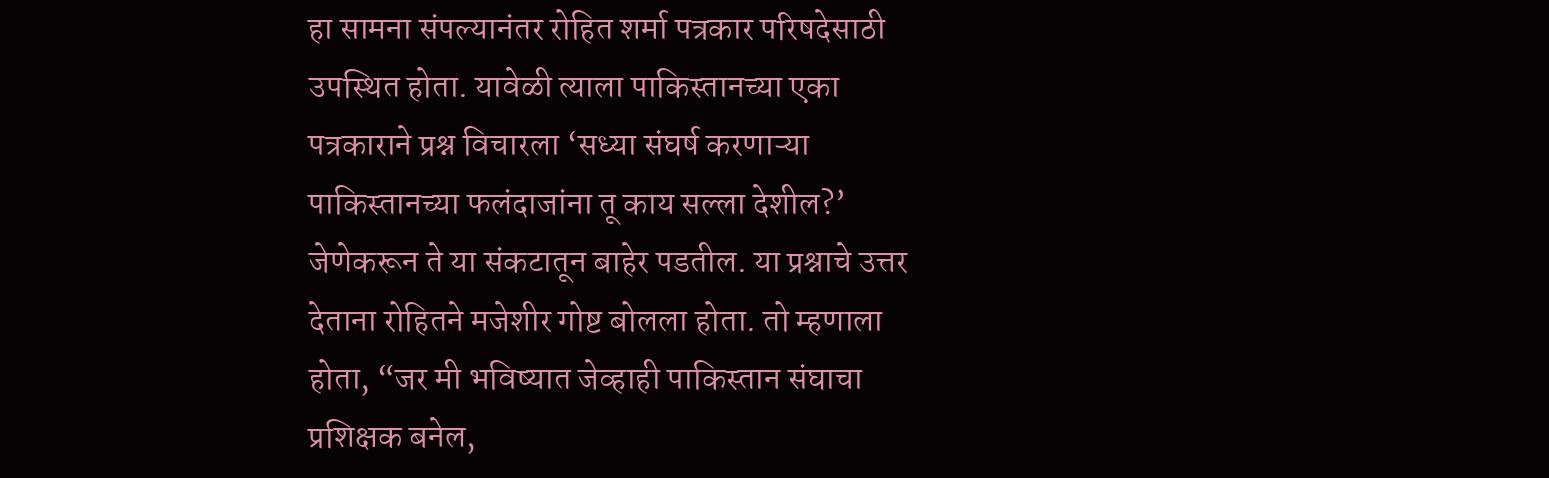हा सामना संपल्यानंतर रोहित शर्मा पत्रकार परिषदेसाठी उपस्थित होता. यावेळी त्याला पाकिस्तानच्या एका पत्रकाराने प्रश्न विचारला ‘सध्या संघर्ष करणाऱ्या पाकिस्तानच्या फलंदाजांना तू काय सल्ला देशील?’ जेणेकरून ते या संकटातून बाहेर पडतील. या प्रश्नाचे उत्तर देताना रोहितने मजेशीर गोष्ट बोलला होता. तो म्हणाला होता, “जर मी भविष्यात जेव्हाही पाकिस्तान संघाचा प्रशिक्षक बनेल,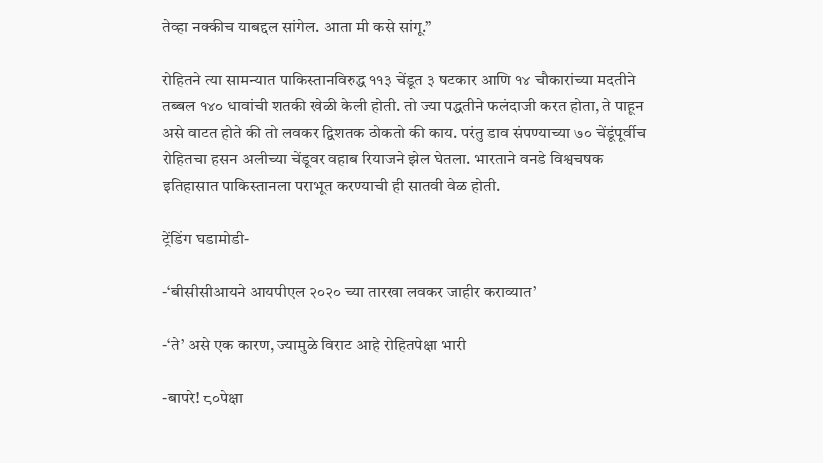तेव्हा नक्कीच याबद्दल सांगेल. आता मी कसे सांगू.”

रोहितने त्या सामन्यात पाकिस्तानविरुद्ध ११३ चेंडूत ३ षटकार आणि १४ चौकारांच्या मदतीने तब्बल १४० धावांची शतकी खेळी केली होती. तो ज्या पद्धतीने फलंदाजी करत होता, ते पाहून असे वाटत होते की तो लवकर द्विशतक ठोकतो की काय. परंतु डाव संपण्याच्या ७० चेंडूंपूर्वीच रोहितचा हसन अलीच्या चेंडूवर वहाब रियाजने झेल घेतला. भारताने वनडे विश्वचषक इतिहासात पाकिस्तानला पराभूत करण्याची ही सातवी वेळ होती.

ट्रेंडिंग घडामोडी-

-‘बीसीसीआयने आयपीएल २०२० च्या तारखा लवकर जाहीर कराव्यात’

-‘ते’ असे एक कारण, ज्यामुळे विराट आहे रोहितपेक्षा भारी

-बापरे! ८०पेक्षा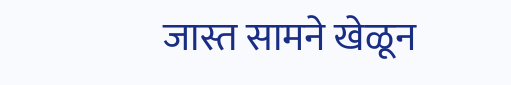जास्त सामने खेळून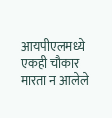आयपीएलमध्ये एकही चौकार मारता न आलेले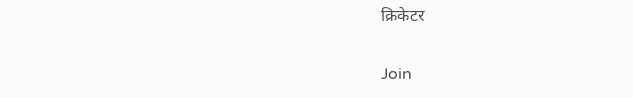क्रिकेटर

Join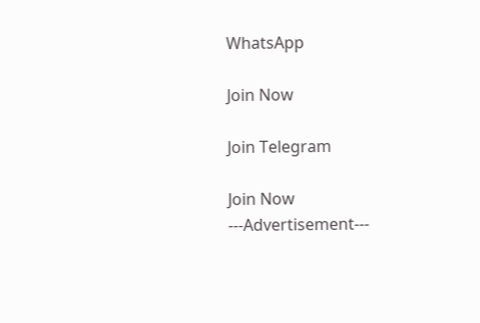WhatsApp

Join Now

Join Telegram

Join Now
---Advertisement---